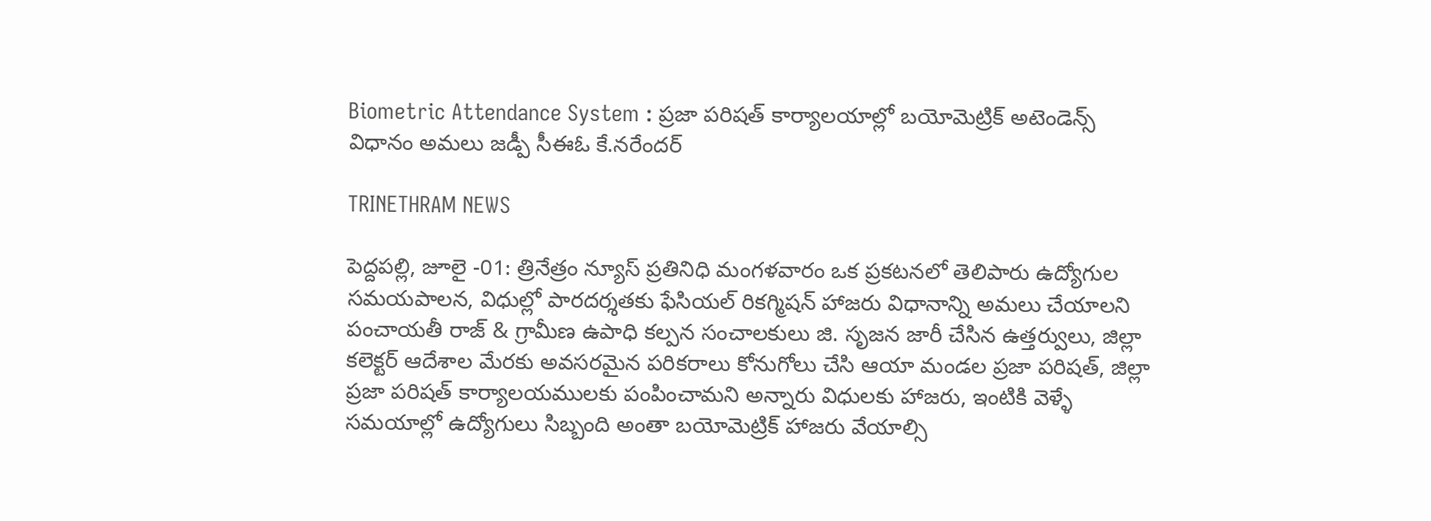Biometric Attendance System : ప్రజా పరిషత్ కార్యాలయాల్లో బయోమెట్రిక్ అటెండెన్స్ విధానం అమలు జడ్పీ సీఈఓ కే.నరేందర్

TRINETHRAM NEWS

పెద్దపల్లి, జూలై -01: త్రినేత్రం న్యూస్ ప్రతినిధి మంగళవారం ఒక ప్రకటనలో తెలిపారు ఉద్యోగుల సమయపాలన, విధుల్లో పారదర్శతకు ఫేసియల్ రికగ్మిషన్ హాజరు విధానాన్ని అమలు చేయాలని పంచాయతీ రాజ్ & గ్రామీణ ఉపాధి కల్పన సంచాలకులు జి. సృజన జారీ చేసిన ఉత్తర్వులు, జిల్లా కలెక్టర్ ఆదేశాల మేరకు అవసరమైన పరికరాలు కోనుగోలు చేసి ఆయా మండల ప్రజా పరిషత్, జిల్లా ప్రజా పరిషత్ కార్యాలయములకు పంపించామని అన్నారు విధులకు హాజరు, ఇంటికి వెళ్ళే సమయాల్లో ఉద్యోగులు సిబ్బంది అంతా బయోమెట్రిక్ హాజరు వేయాల్సి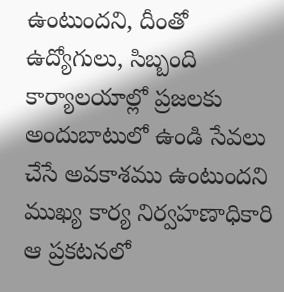ఉంటుందని, దీంతో ఉద్యోగులు, సిబ్బంది కార్యాలయాల్లో ప్రజలకు అందుబాటులో ఉండి సేవలు చేసే అవకాశము ఉంటుందని ముఖ్య కార్య నిర్వహణాధికారి ఆ ప్రకటనలో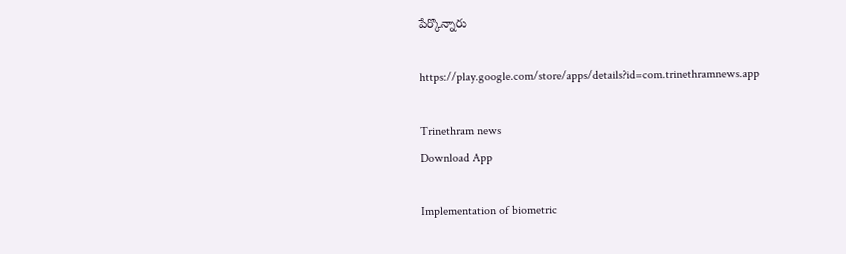పేర్కొన్నారు

https://play.google.com/store/apps/details?id=com.trinethramnews.app

Trinethram news
Download App

Implementation of biometric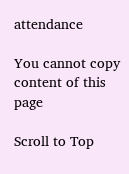attendance

You cannot copy content of this page

Scroll to Top